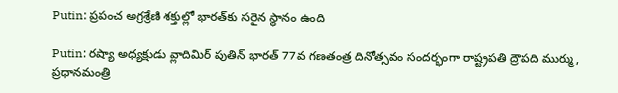Putin: ప్రపంచ అగ్రశ్రేణి శక్తుల్లో భారత్‌కు సరైన స్థానం ఉంది

Putin: రష్యా అధ్యక్షుడు వ్లాదిమిర్ పుతిన్ భారత్ 77వ గణతంత్ర దినోత్సవం సందర్భంగా రాష్ట్రపతి ద్రౌపది ముర్ము, ప్రధానమంత్రి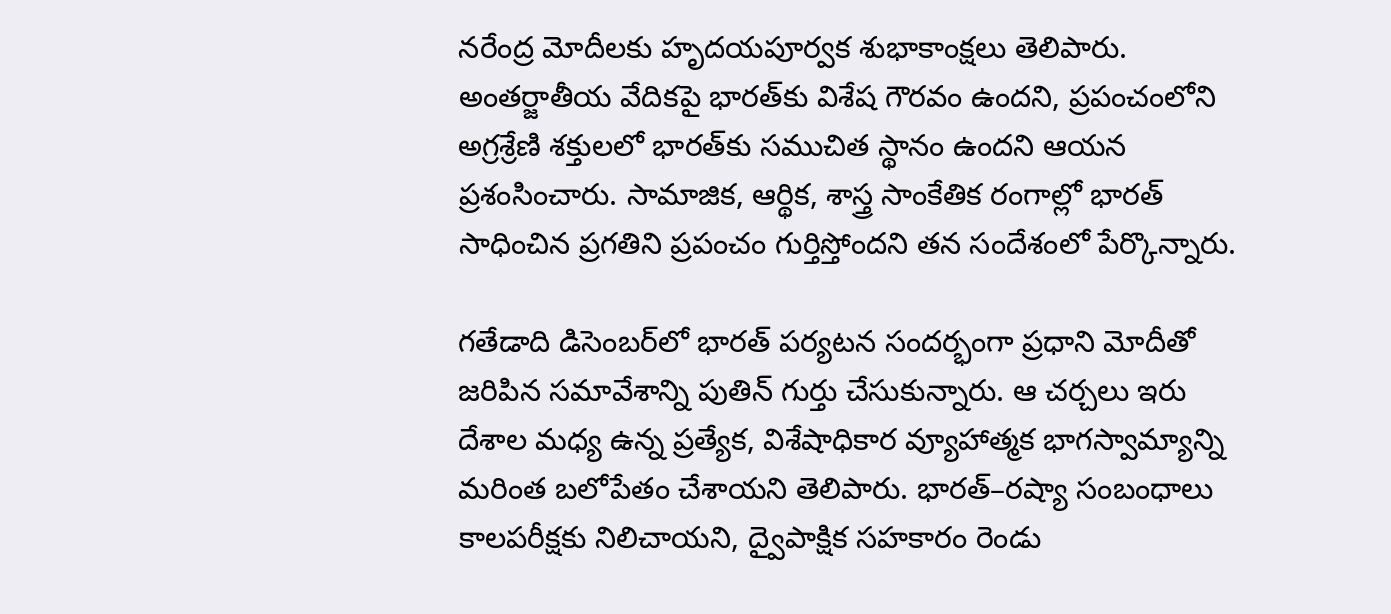నరేంద్ర మోదీలకు హృదయపూర్వక శుభాకాంక్షలు తెలిపారు. అంతర్జాతీయ వేదికపై భారత్‌కు విశేష గౌరవం ఉందని, ప్రపంచంలోని అగ్రశ్రేణి శక్తులలో భారత్‌కు సముచిత స్థానం ఉందని ఆయన ప్రశంసించారు. సామాజిక, ఆర్థిక, శాస్త్ర సాంకేతిక రంగాల్లో భారత్ సాధించిన ప్రగతిని ప్రపంచం గుర్తిస్తోందని తన సందేశంలో పేర్కొన్నారు.

గతేడాది డిసెంబర్‌లో భారత్ పర్యటన సందర్భంగా ప్రధాని మోదీతో జరిపిన సమావేశాన్ని పుతిన్ గుర్తు చేసుకున్నారు. ఆ చర్చలు ఇరు దేశాల మధ్య ఉన్న ప్రత్యేక, విశేషాధికార వ్యూహాత్మక భాగస్వామ్యాన్ని మరింత బలోపేతం చేశాయని తెలిపారు. భారత్–రష్యా సంబంధాలు కాలపరీక్షకు నిలిచాయని, ద్వైపాక్షిక సహకారం రెండు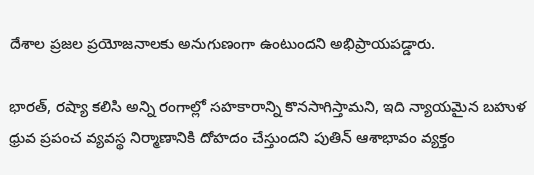దేశాల ప్రజల ప్రయోజనాలకు అనుగుణంగా ఉంటుందని అభిప్రాయపడ్డారు.

భారత్, రష్యా కలిసి అన్ని రంగాల్లో సహకారాన్ని కొనసాగిస్తామని, ఇది న్యాయమైన బహుళ ధ్రువ ప్రపంచ వ్యవస్థ నిర్మాణానికి దోహదం చేస్తుందని పుతిన్ ఆశాభావం వ్యక్తం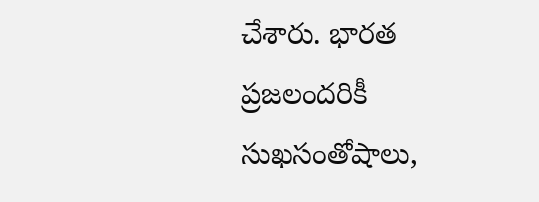చేశారు. భారత ప్రజలందరికీ సుఖసంతోషాలు,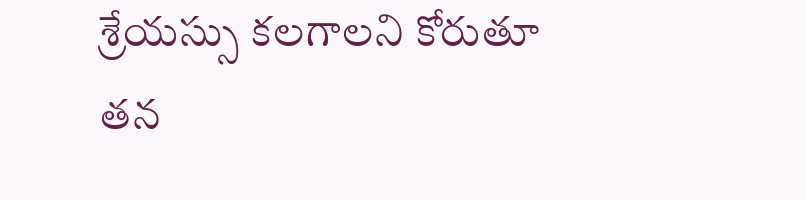శ్రేయస్సు కలగాలని కోరుతూ తన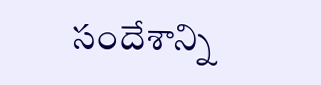సందేశాన్ని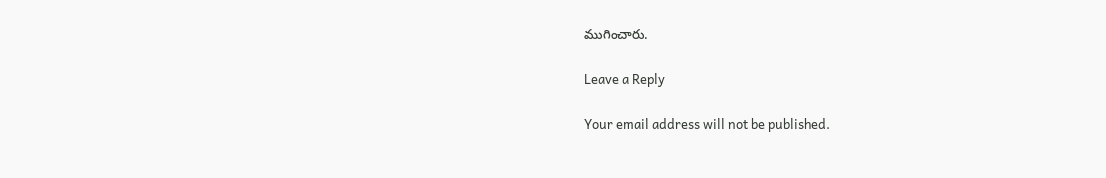ముగించారు.

Leave a Reply

Your email address will not be published.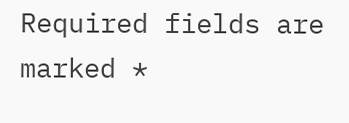Required fields are marked *